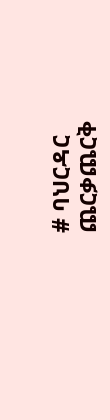# ባህርዳር ጨርቃጨርቅ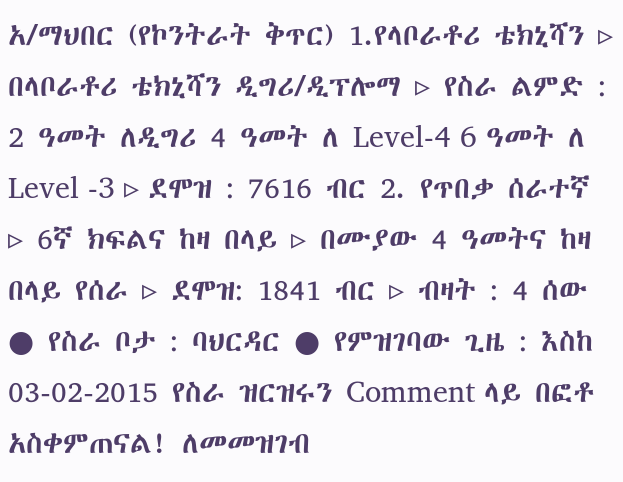አ/ማህበር (የኮንትራት ቅጥር) 1.የላቦራቶሪ ቴክኒሻን ▹ በላቦራቶሪ ቴክኒሻን ዲግሪ/ዲፕሎማ ▹ የስራ ልምድ : 2 ዓመት ለዲግሪ 4 ዓመት ለ Level-4 6 ዓመት ለ Level -3 ▹ ደሞዝ : 7616 ብር 2. የጥበቃ ሰራተኛ ▹ 6ኛ ክፍልና ከዛ በላይ ▹ በሙያው 4 ዓመትና ከዛ በላይ የሰራ ▹ ደሞዝ: 1841 ብር ▹ ብዛት : 4 ሰው ● የስራ ቦታ : ባህርዳር ● የምዝገባው ጊዜ : እስከ 03-02-2015 የስራ ዝርዝሩን Comment ላይ በፎቶ አስቀምጠናል! ለመመዝገብ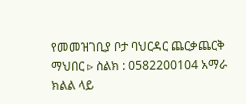የመመዝገቢያ ቦታ ባህርዳር ጨርቃጨርቅ ማህበር ▹ ስልክ : 0582200104 አማራ ክልል ላይ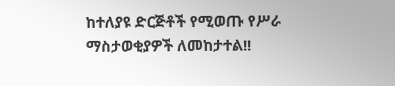ከተለያዩ ድርጅቶች የሚወጡ የሥራ ማስታወቂያዎች ለመከታተል!!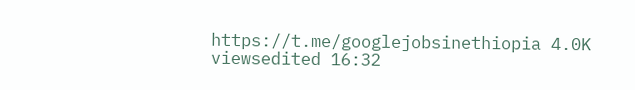https://t.me/googlejobsinethiopia 4.0K viewsedited 16:32